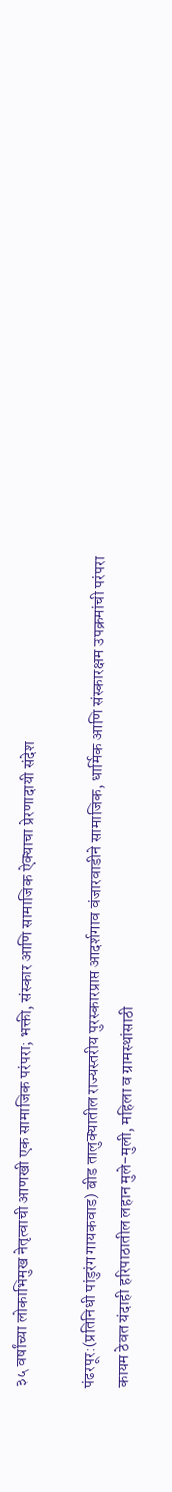३५ वर्षांच्या लोकाभिमुख नेतृत्वाची आणखी एक सामाजिक परंपरा; भक्ती, संस्कार आणि सामाजिक ऐक्याचा प्रेरणादायी संदेश

पंढरपूर:(प्रतिनिधी पांडुरंग गायकवाड) बीड तालुक्यातील राज्यस्तरीय पुरस्कारप्राप्त आदर्शगाव वंजारवाडीने सामाजिक, धार्मिक आणि संस्कारक्षम उपक्रमांची परंपरा कायम ठेवत यंदाही हरिपाठातील लहान मुले-मुली, महिला व ग्रामस्थांसाठी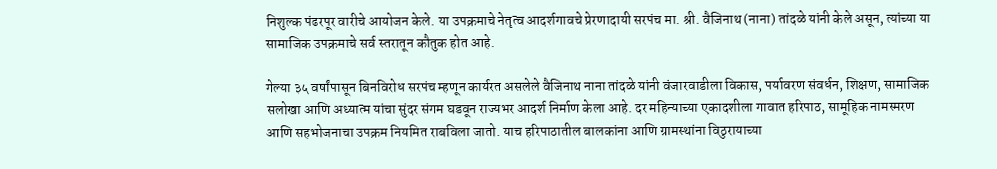निशुल्क पंढरपूर वारीचे आयोजन केले. या उपक्रमाचे नेतृत्व आदर्शगावचे प्रेरणादायी सरपंच मा. श्री. वैजिनाथ (नाना) तांदळे यांनी केले असून, त्यांच्या या सामाजिक उपक्रमाचे सर्व स्तरातून कौतुक होत आहे.

गेल्या ३५ वर्षांपासून बिनविरोध सरपंच म्हणून कार्यरत असलेले वैजिनाथ नाना तांदळे यांनी वंजारवाडीला विकास, पर्यावरण संवर्धन, शिक्षण, सामाजिक सलोखा आणि अध्यात्म यांचा सुंदर संगम घडवून राज्यभर आदर्श निर्माण केला आहे. दर महिन्याच्या एकादशीला गावात हरिपाठ, सामूहिक नामस्मरण आणि सहभोजनाचा उपक्रम नियमित राबविला जातो. याच हरिपाठातील बालकांना आणि ग्रामस्थांना विठुरायाच्या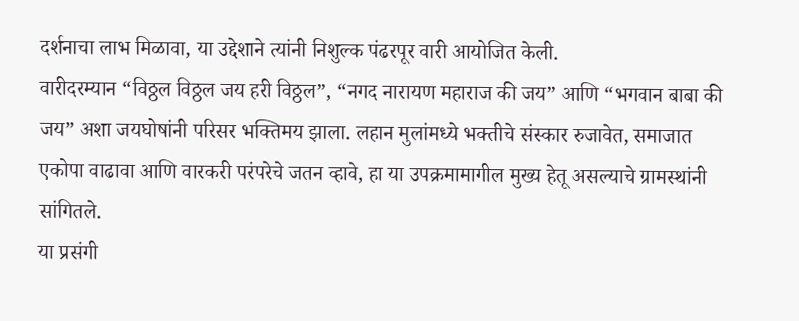दर्शनाचा लाभ मिळावा, या उद्देशाने त्यांनी निशुल्क पंढरपूर वारी आयोजित केली.
वारीदरम्यान “विठ्ठल विठ्ठल जय हरी विठ्ठल”, “नगद नारायण महाराज की जय” आणि “भगवान बाबा की जय” अशा जयघोषांनी परिसर भक्तिमय झाला. लहान मुलांमध्ये भक्तीचे संस्कार रुजावेत, समाजात एकोपा वाढावा आणि वारकरी परंपरेचे जतन व्हावे, हा या उपक्रमामागील मुख्य हेतू असल्याचे ग्रामस्थांनी सांगितले.
या प्रसंगी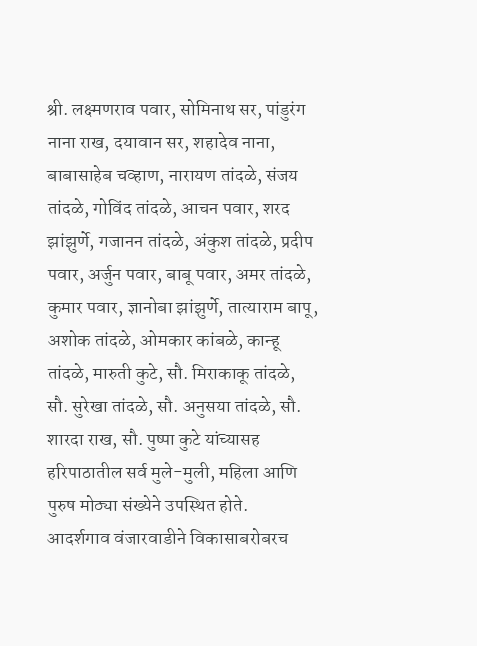श्री. लक्ष्मणराव पवार, सोमिनाथ सर, पांडुरंग नाना राख, दयावान सर, शहादेव नाना, बाबासाहेब चव्हाण, नारायण तांदळे, संजय तांदळे, गोविंद तांदळे, आचन पवार, शरद झांझुर्णे, गजानन तांदळे, अंकुश तांदळे, प्रदीप पवार, अर्जुन पवार, बाबू पवार, अमर तांदळे, कुमार पवार, ज्ञानोबा झांझुर्णे, तात्याराम बापू, अशोक तांदळे, ओमकार कांबळे, कान्हू तांदळे, मारुती कुटे, सौ. मिराकाकू तांदळे, सौ. सुरेखा तांदळे, सौ. अनुसया तांदळे, सौ. शारदा राख, सौ. पुष्पा कुटे यांच्यासह हरिपाठातील सर्व मुले-मुली, महिला आणि पुरुष मोठ्या संख्येने उपस्थित होते.
आदर्शगाव वंजारवाडीने विकासाबरोबरच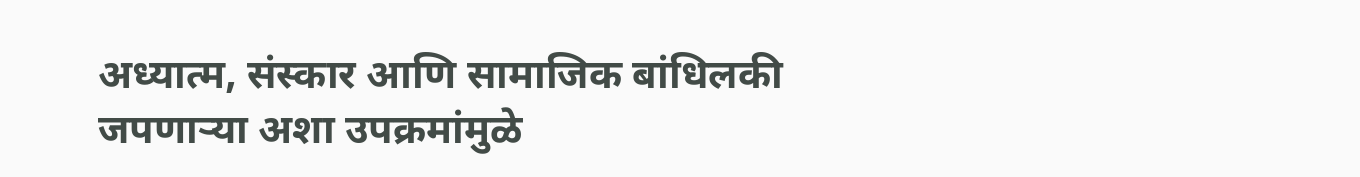अध्यात्म, संस्कार आणि सामाजिक बांधिलकी जपणाऱ्या अशा उपक्रमांमुळे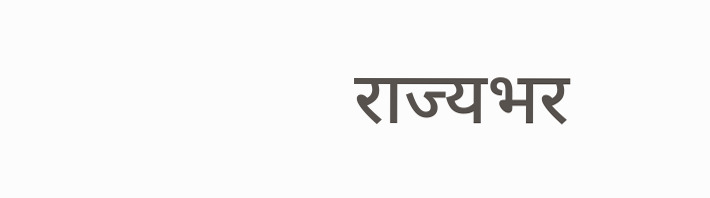राज्यभर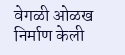वेगळी ओळख निर्माण केली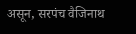असून, सरपंच वैजिनाथ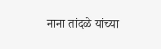नाना तांदळे यांच्या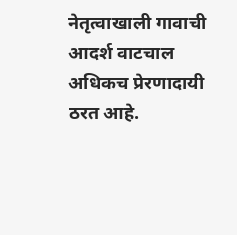नेतृत्वाखाली गावाची आदर्श वाटचाल अधिकच प्रेरणादायी ठरत आहे.